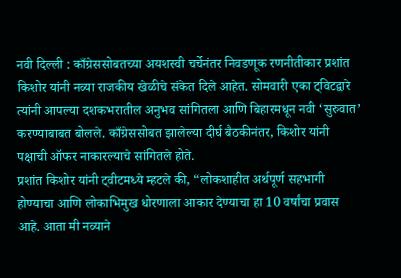नवी दिल्ली : काँग्रेससोबतच्या अयशस्वी चर्चेनंतर निवडणूक रणनीतीकार प्रशांत किशोर यांनी नव्या राजकीय खेळीचे संकेत दिले आहेत. सोमवारी एका ट्विटद्वारे त्यांनी आपल्या दशकभरातील अनुभव सांगितला आणि बिहारमधून नवी ‘सुरुवात’ करण्याबाबत बोलले. काँग्रेससोबत झालेल्या दीर्घ बैठकीनंतर, किशोर यांनी पक्षाची ऑफर नाकारल्याचे सांगितले होते.
प्रशांत किशोर यांनी ट्वीटमध्ये म्हटले की, “लोकशाहीत अर्थपूर्ण सहभागी होण्याचा आणि लोकाभिमुख धोरणाला आकार देण्याचा हा 10 वर्षांचा प्रवास आहे. आता मी नव्याने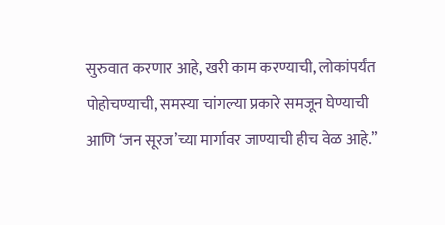सुरुवात करणार आहे, खरी काम करण्याची, लोकांपर्यंत पोहोचण्याची, समस्या चांगल्या प्रकारे समजून घेण्याची आणि ‘जन सूरज’च्या मार्गावर जाण्याची हीच वेळ आहे.”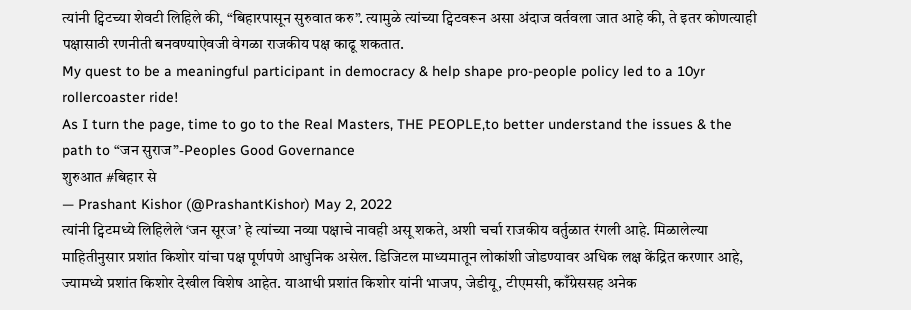त्यांनी ट्विटच्या शेवटी लिहिले की, “बिहारपासून सुरुवात करु”. त्यामुळे त्यांच्या ट्विटवरून असा अंदाज वर्तवला जात आहे की, ते इतर कोणत्याही पक्षासाठी रणनीती बनवण्याऐवजी वेगळा राजकीय पक्ष काढू शकतात.
My quest to be a meaningful participant in democracy & help shape pro-people policy led to a 10yr rollercoaster ride!
As I turn the page, time to go to the Real Masters, THE PEOPLE,to better understand the issues & the path to “जन सुराज”-Peoples Good Governance
शुरुआत #बिहार से
— Prashant Kishor (@PrashantKishor) May 2, 2022
त्यांनी ट्विटमध्ये लिहिलेले ‘जन सूरज’ हे त्यांच्या नव्या पक्षाचे नावही असू शकते, अशी चर्चा राजकीय वर्तुळात रंगली आहे. मिळालेल्या माहितीनुसार प्रशांत किशोर यांचा पक्ष पूर्णपणे आधुनिक असेल. डिजिटल माध्यमातून लोकांशी जोडण्यावर अधिक लक्ष केंद्रित करणार आहे, ज्यामध्ये प्रशांत किशोर देखील विशेष आहेत. याआधी प्रशांत किशोर यांनी भाजप, जेडीयू, टीएमसी, काँग्रेससह अनेक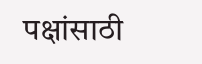पक्षांसाठी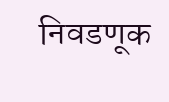निवडणूक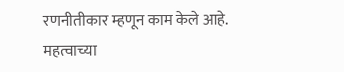रणनीतीकार म्हणून काम केले आहे.
महत्वाच्या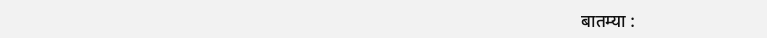बातम्या :